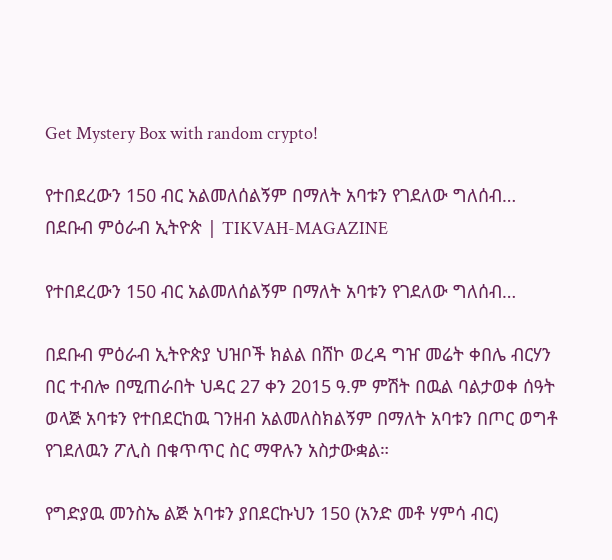Get Mystery Box with random crypto!

የተበደረውን 150 ብር አልመለሰልኝም በማለት አባቱን የገደለው ግለሰብ… በደቡብ ምዕራብ ኢትዮጵ | TIKVAH-MAGAZINE

የተበደረውን 150 ብር አልመለሰልኝም በማለት አባቱን የገደለው ግለሰብ…

በደቡብ ምዕራብ ኢትዮጵያ ህዝቦች ክልል በሸኮ ወረዳ ግዠ መሬት ቀበሌ ብርሃን በር ተብሎ በሚጠራበት ህዳር 27 ቀን 2015 ዓ.ም ምሽት በዉል ባልታወቀ ሰዓት ወላጅ አባቱን የተበደርከዉ ገንዘብ አልመለስክልኝም በማለት አባቱን በጦር ወግቶ የገደለዉን ፖሊስ በቁጥጥር ስር ማዋሉን አስታውቋል።

የግድያዉ መንስኤ ልጅ አባቱን ያበደርኩህን 150 (አንድ መቶ ሃምሳ ብር)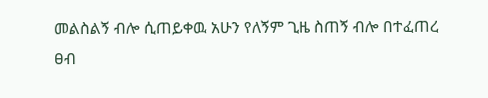መልስልኝ ብሎ ሲጠይቀዉ አሁን የለኝም ጊዜ ስጠኝ ብሎ በተፈጠረ ፀብ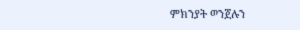ምክንያት ወንጀሉን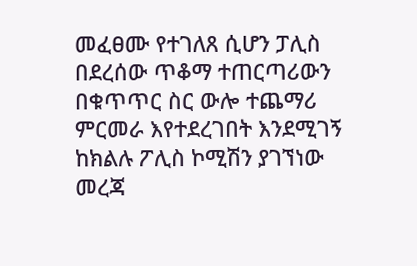መፈፀሙ የተገለጸ ሲሆን ፓሊስ በደረሰው ጥቆማ ተጠርጣሪውን በቁጥጥር ስር ውሎ ተጨማሪ ምርመራ እየተደረገበት እንደሚገኝ ከክልሉ ፖሊስ ኮሚሽን ያገኘነው መረጃ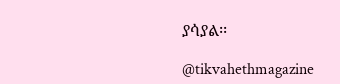ያሳያል፡፡

@tikvahethmagazine